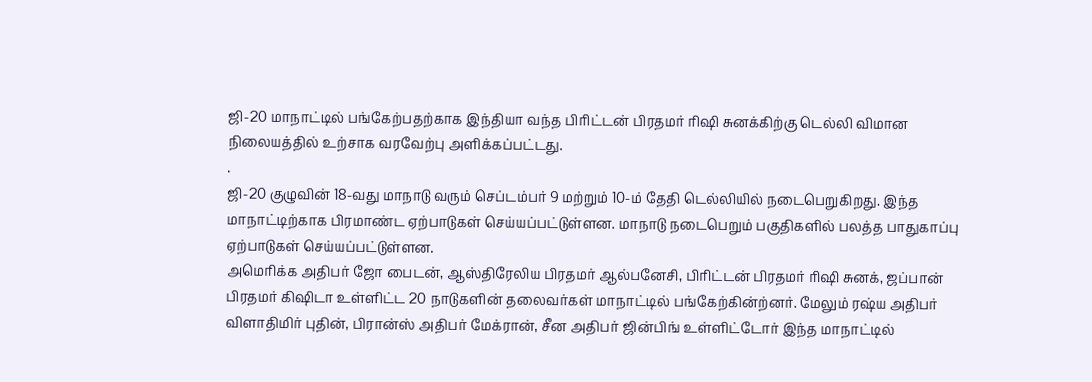ஜி-20 மாநாட்டில் பங்கேற்பதற்காக இந்தியா வந்த பிரிட்டன் பிரதமர் ரிஷி சுனக்கிற்கு டெல்லி விமான நிலையத்தில் உற்சாக வரவேற்பு அளிக்கப்பட்டது.
.
ஜி-20 குழுவின் 18-வது மாநாடு வரும் செப்டம்பர் 9 மற்றும் 10-ம் தேதி டெல்லியில் நடைபெறுகிறது. இந்த மாநாட்டிற்காக பிரமாண்ட ஏற்பாடுகள் செய்யப்பட்டுள்ளன. மாநாடு நடைபெறும் பகுதிகளில் பலத்த பாதுகாப்பு ஏற்பாடுகள் செய்யப்பட்டுள்ளன.
அமெரிக்க அதிபர் ஜோ பைடன், ஆஸ்திரேலிய பிரதமர் ஆல்பனேசி, பிரிட்டன் பிரதமர் ரிஷி சுனக், ஜப்பான் பிரதமர் கிஷிடா உள்ளிட்ட 20 நாடுகளின் தலைவர்கள் மாநாட்டில் பங்கேற்கின்ற்னர். மேலும் ரஷ்ய அதிபர் விளாதிமிர் புதின், பிரான்ஸ் அதிபர் மேக்ரான், சீன அதிபர் ஜின்பிங் உள்ளிட்டோர் இந்த மாநாட்டில்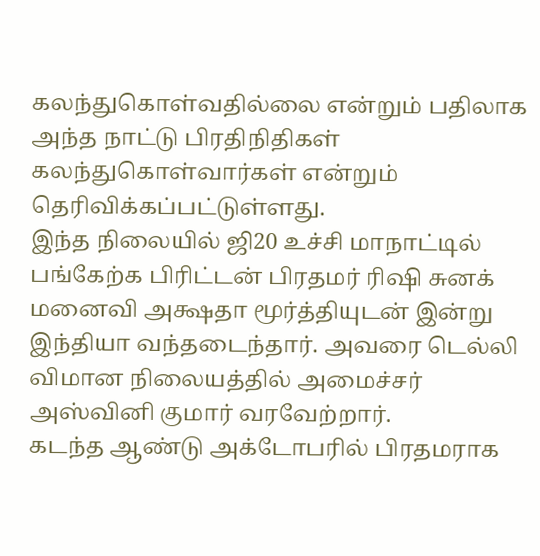கலந்துகொள்வதில்லை என்றும் பதிலாக அந்த நாட்டு பிரதிநிதிகள் கலந்துகொள்வார்கள் என்றும் தெரிவிக்கப்பட்டுள்ளது.
இந்த நிலையில் ஜி20 உச்சி மாநாட்டில் பங்கேற்க பிரிட்டன் பிரதமர் ரிஷி சுனக் மனைவி அக்ஷதா மூர்த்தியுடன் இன்று இந்தியா வந்தடைந்தார். அவரை டெல்லி விமான நிலையத்தில் அமைச்சர் அஸ்வினி குமார் வரவேற்றார்.
கடந்த ஆண்டு அக்டோபரில் பிரதமராக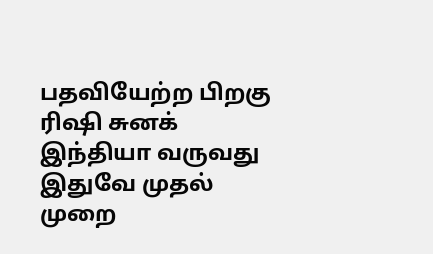பதவியேற்ற பிறகு ரிஷி சுனக் இந்தியா வருவது இதுவே முதல் முறை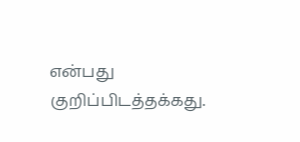என்பது குறிப்பிடத்தக்கது.